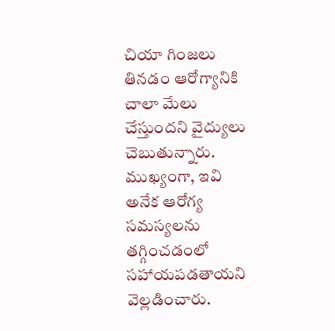చియా గింజలు తినడం ఆరోగ్యానికి చాలా మేలు చేస్తుందని వైద్యులు చెబుతున్నారు. ముఖ్యంగా, ఇవి అనేక ఆరోగ్య సమస్యలను తగ్గించడంలో సహాయపడతాయని వెల్లడించారు.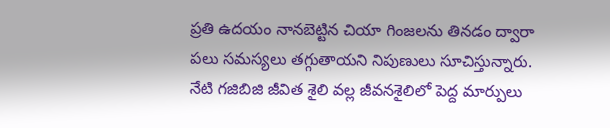ప్రతి ఉదయం నానబెట్టిన చియా గింజలను తినడం ద్వారా పలు సమస్యలు తగ్గుతాయని నిపుణులు సూచిస్తున్నారు.
నేటి గజిబిజి జీవిత శైలి వల్ల జీవనశైలిలో పెద్ద మార్పులు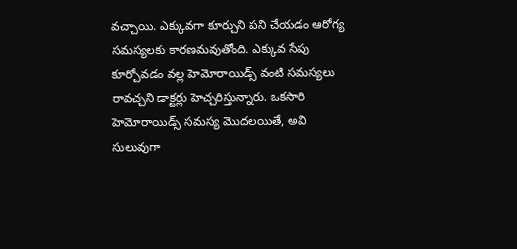వచ్చాయి. ఎక్కువగా కూర్చుని పని చేయడం ఆరోగ్య సమస్యలకు కారణమవుతోంది. ఎక్కువ సేపు కూర్చోవడం వల్ల హెమోరాయిడ్స్ వంటి సమస్యలు రావచ్చని డాక్టర్లు హెచ్చరిస్తున్నారు. ఒకసారి హెమోరాయిడ్స్ సమస్య మొదలయితే, అవి సులువుగా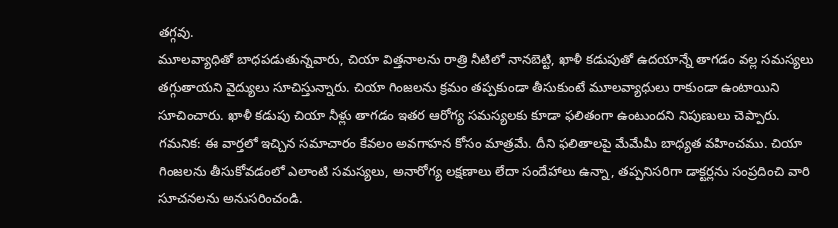తగ్గవు.
మూలవ్యాధితో బాధపడుతున్నవారు, చియా విత్తనాలను రాత్రి నీటిలో నానబెట్టి, ఖాళీ కడుపుతో ఉదయాన్నే తాగడం వల్ల సమస్యలు తగ్గుతాయని వైద్యులు సూచిస్తున్నారు. చియా గింజలను క్రమం తప్పకుండా తీసుకుంటే మూలవ్యాధులు రాకుండా ఉంటాయిని సూచించారు. ఖాళీ కడుపు చియా నీళ్లు తాగడం ఇతర ఆరోగ్య సమస్యలకు కూడా ఫలితంగా ఉంటుందని నిపుణులు చెప్పారు.
గమనిక: ఈ వార్తలో ఇచ్చిన సమాచారం కేవలం అవగాహన కోసం మాత్రమే. దీని ఫలితాలపై మేమేమీ బాధ్యత వహించము. చియా గింజలను తీసుకోవడంలో ఎలాంటి సమస్యలు, అనారోగ్య లక్షణాలు లేదా సందేహాలు ఉన్నా, తప్పనిసరిగా డాక్టర్లను సంప్రదించి వారి సూచనలను అనుసరించండి.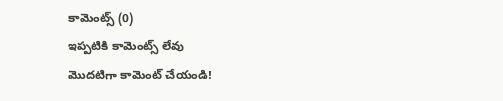కామెంట్స్ (0)
ఇప్పటికి కామెంట్స్ లేవు
మొదటిగా కామెంట్ చేయండి!